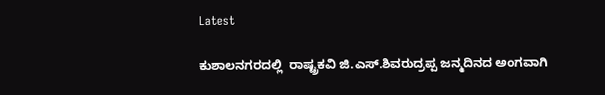Latest

ಕುಶಾಲನಗರದಲ್ಲಿ  ರಾಷ್ಟ್ರಕವಿ ಜಿ.ಎಸ್.ಶಿವರುದ್ರಪ್ಪ ಜನ್ಮದಿನದ ಅಂಗವಾಗಿ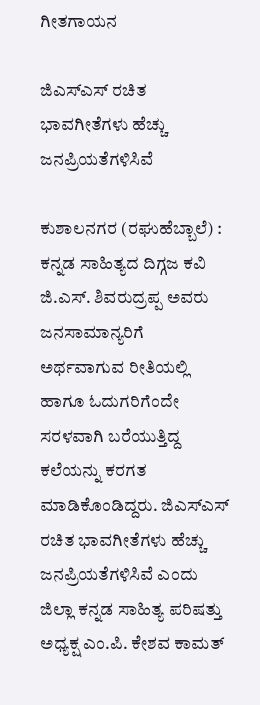ಗೀತಗಾಯನ

ಜಿಎಸ್ಎಸ್ ರಚಿತ ಭಾವಗೀತೆಗಳು ಹೆಚ್ಚು ಜನಪ್ರಿಯತೆಗಳಿಸಿವೆ

ಕುಶಾಲನಗರ (ರಘುಹೆಬ್ಬಾಲೆ) :  ಕನ್ನಡ ಸಾಹಿತ್ಯದ ದಿಗ್ಗಜ ಕವಿ ಜಿ‌.ಎಸ್. ಶಿವರುದ್ರಪ್ಪ ಅವರು ಜನಸಾಮಾನ್ಯರಿಗೆ ಅರ್ಥವಾಗುವ ರೀತಿಯಲ್ಲಿ ಹಾಗೂ ಓದುಗರಿಗೆಂದೇ ಸರಳವಾಗಿ ಬರೆಯುತ್ತಿದ್ದ ಕಲೆಯನ್ನು ಕರಗತ ಮಾಡಿಕೊಂಡಿದ್ದರು. ಜಿಎಸ್ಎಸ್ ರಚಿತ ಭಾವಗೀತೆಗಳು ಹೆಚ್ಚು ಜನಪ್ರಿಯತೆಗಳಿಸಿವೆ ಎಂದು ಜಿಲ್ಲಾ ಕನ್ನಡ ಸಾಹಿತ್ಯ ಪರಿಷತ್ತು ಅಧ್ಯಕ್ಷ ಎಂ.ಪಿ. ಕೇಶವ ಕಾಮತ್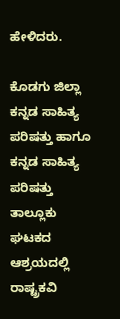ಹೇಳಿದರು.

ಕೊಡಗು ಜಿಲ್ಲಾ ಕನ್ನಡ ಸಾಹಿತ್ಯ ಪರಿಷತ್ತು ಹಾಗೂ ಕನ್ನಡ ಸಾಹಿತ್ಯ ಪರಿಷತ್ತು ತಾಲ್ಲೂಕು ಘಟಕದ ಆಶ್ರಯದಲ್ಲಿ ರಾಷ್ಟ್ರಕವಿ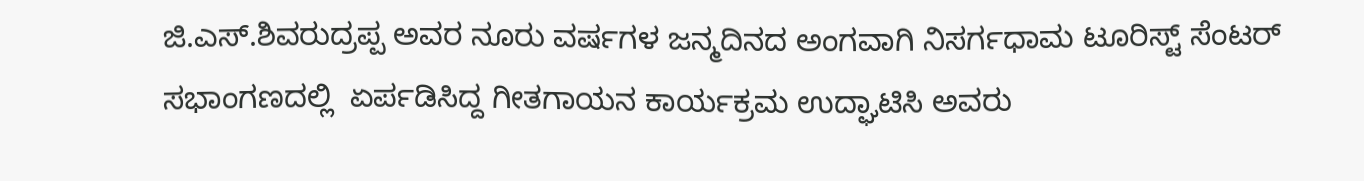ಜಿ.ಎಸ್.ಶಿವರುದ್ರಪ್ಪ ಅವರ ನೂರು ವರ್ಷಗಳ ಜನ್ಮದಿನದ ಅಂಗವಾಗಿ ನಿಸರ್ಗಧಾಮ ಟೂರಿಸ್ಟ್ ಸೆಂಟರ್ ಸಭಾಂಗಣದಲ್ಲಿ  ಏರ್ಪಡಿಸಿದ್ದ ಗೀತಗಾಯನ ಕಾರ್ಯಕ್ರಮ ಉದ್ಘಾಟಿಸಿ ಅವರು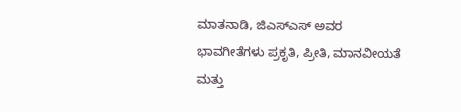ಮಾತನಾಡಿ, ಜಿಎಸ್ಎಸ್ ಅವರ ಭಾವಗೀತೆಗಳು ಪ್ರಕೃತಿ, ಪ್ರೀತಿ, ಮಾನವೀಯತೆ ಮತ್ತು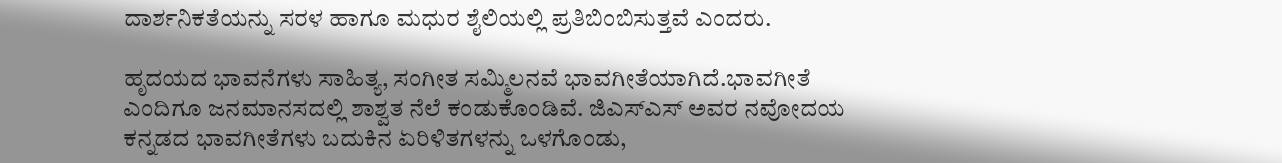ದಾರ್ಶನಿಕತೆಯನ್ನು ಸರಳ ಹಾಗೂ ಮಧುರ ಶೈಲಿಯಲ್ಲಿ ಪ್ರತಿಬಿಂಬಿಸುತ್ತವೆ ಎಂದರು.

ಹೃದಯದ ಭಾವನೆಗಳು ಸಾಹಿತ್ಯ, ಸಂಗೀತ ಸಮ್ಮಿಲನವೆ ಭಾವಗೀತೆಯಾಗಿದೆ.ಭಾವಗೀತೆ ಎಂದಿಗೂ ಜನಮಾನಸದಲ್ಲಿ ಶಾಶ್ವತ ನೆಲೆ ಕಂಡುಕೊಂಡಿವೆ. ಜಿಎಸ್ಎಸ್ ಅವರ ನವೋದಯ ಕನ್ನಡದ ಭಾವಗೀತೆಗಳು ಬದುಕಿನ ಏರಿಳಿತಗಳನ್ನು ಒಳಗೊಂಡು,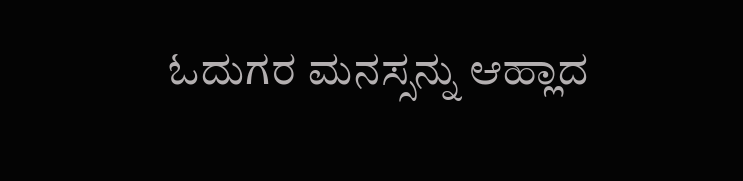ಓದುಗರ ಮನಸ್ಸನ್ನು ಆಹ್ಲಾದ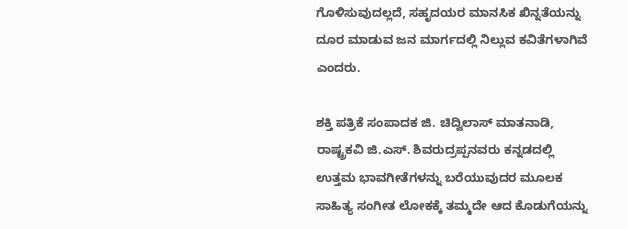ಗೊಳಿಸುವುದಲ್ಲದೆ, ಸಹೃದಯರ ಮಾನಸಿಕ ಖಿನ್ನತೆಯನ್ನು ದೂರ ಮಾಡುವ ಜನ ಮಾರ್ಗದಲ್ಲಿ ನಿಲ್ಲುವ ಕವಿತೆಗಳಾಗಿವೆ ಎಂದರು.

ಶಕ್ತಿ ಪತ್ರಿಕೆ ಸಂಪಾದಕ ಜಿ. ಚಿದ್ವಿಲಾಸ್ ಮಾತನಾಡಿ, ರಾಷ್ಟ್ರಕವಿ ಜಿ.ಎಸ್. ಶಿವರುದ್ರಪ್ಪನವರು ಕನ್ನಡದಲ್ಲಿ ಉತ್ತಮ ಭಾವಗೀತೆಗಳನ್ನು ಬರೆಯುವುದರ ಮೂಲಕ ಸಾಹಿತ್ಯ ಸಂಗೀತ ಲೋಕಕ್ಕೆ ತಮ್ಮದೇ ಆದ ಕೊಡುಗೆಯನ್ನು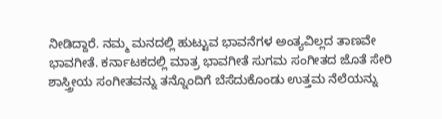ನೀಡಿದ್ದಾರೆ. ನಮ್ಮ ಮನದಲ್ಲಿ ಹುಟ್ಟುವ ಭಾವನೆಗಳ ಅಂತ್ಯವಿಲ್ಲದ ತಾಣವೇ ಭಾವಗೀತೆ. ಕರ್ನಾಟಕದಲ್ಲಿ ಮಾತ್ರ ಭಾವಗೀತೆ ಸುಗಮ ಸಂಗೀತದ ಜೊತೆ ಸೇರಿ ಶಾಸ್ತ್ರೀಯ ಸಂಗೀತವನ್ನು ತನ್ನೊಂದಿಗೆ ಬೆಸೆದುಕೊಂಡು ಉತ್ತಮ ನೆಲೆಯನ್ನು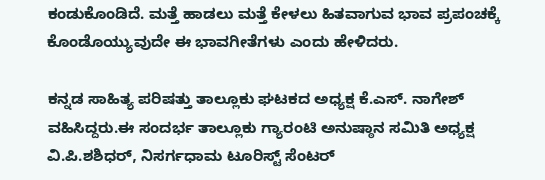ಕಂಡುಕೊಂಡಿದೆ. ಮತ್ತೆ ಹಾಡಲು ಮತ್ತೆ ಕೇಳಲು ಹಿತವಾಗುವ ಭಾವ ಪ್ರಪಂಚಕ್ಕೆ ಕೊಂಡೊಯ್ಯುವುದೇ ಈ ಭಾವಗೀತೆಗಳು ಎಂದು ಹೇಳಿದರು.

ಕನ್ನಡ ಸಾಹಿತ್ಯ ಪರಿಷತ್ತು ತಾಲ್ಲೂಕು ಘಟಕದ ಅಧ್ಯಕ್ಷ ಕೆ.ಎಸ್. ನಾಗೇಶ್ ವಹಿಸಿದ್ದರು.ಈ ಸಂದರ್ಭ ತಾಲ್ಲೂಕು ಗ್ಯಾರಂಟಿ ಅನುಷ್ಠಾನ ಸಮಿತಿ ಅಧ್ಯಕ್ಷ ವಿ.ಪಿ.ಶಶಿಧರ್, ನಿಸರ್ಗಧಾಮ ಟೂರಿಸ್ಟ್ ಸೆಂಟರ್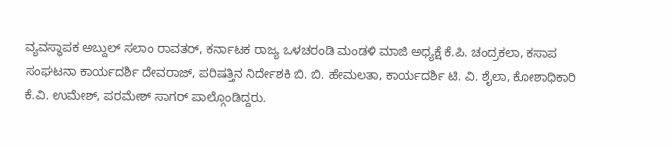ವ್ಯವಸ್ಥಾಪಕ ಅಬ್ದುಲ್ ಸಲಾಂ ರಾವತರ್, ಕರ್ನಾಟಕ ರಾಜ್ಯ ಒಳಚರಂಡಿ ಮಂಡಳಿ ಮಾಜಿ ಅಧ್ಯಕ್ಷೆ ಕೆ.ಪಿ. ಚಂದ್ರಕಲಾ, ಕಸಾಪ ಸಂಘಟನಾ ಕಾರ್ಯದರ್ಶಿ ದೇವರಾಜ್, ಪರಿಷತ್ತಿನ ನಿರ್ದೇಶಕಿ ಬಿ. ಬಿ. ಹೇಮಲತಾ, ಕಾರ್ಯದರ್ಶಿ ಟಿ. ವಿ. ಶೈಲಾ, ಕೋಶಾಧಿಕಾರಿ ಕೆ.ವಿ. ಉಮೇಶ್, ಪರಮೇಶ್ ಸಾಗರ್ ಪಾಲ್ಗೊಂಡಿದ್ದರು.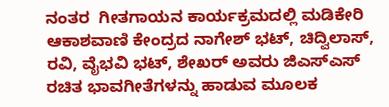ನಂತರ  ಗೀತಗಾಯನ ಕಾರ್ಯಕ್ರಮದಲ್ಲಿ ಮಡಿಕೇರಿ ಆಕಾಶವಾಣಿ ಕೇಂದ್ರದ ನಾಗೇಶ್ ಭಟ್, ಚಿದ್ವಿಲಾಸ್, ರವಿ, ವೈಭವಿ ಭಟ್, ಶೇಖರ್ ಅವರು ಜಿಎಸ್ಎಸ್ ರಚಿತ ಭಾವಗೀತೆಗಳನ್ನು ಹಾಡುವ ಮೂಲಕ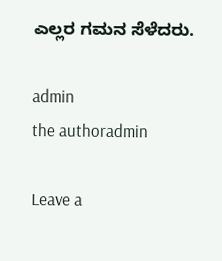ಎಲ್ಲರ ಗಮನ ಸೆಳೆದರು.

admin
the authoradmin

Leave a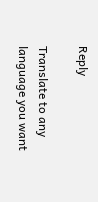Reply

Translate to any language you want